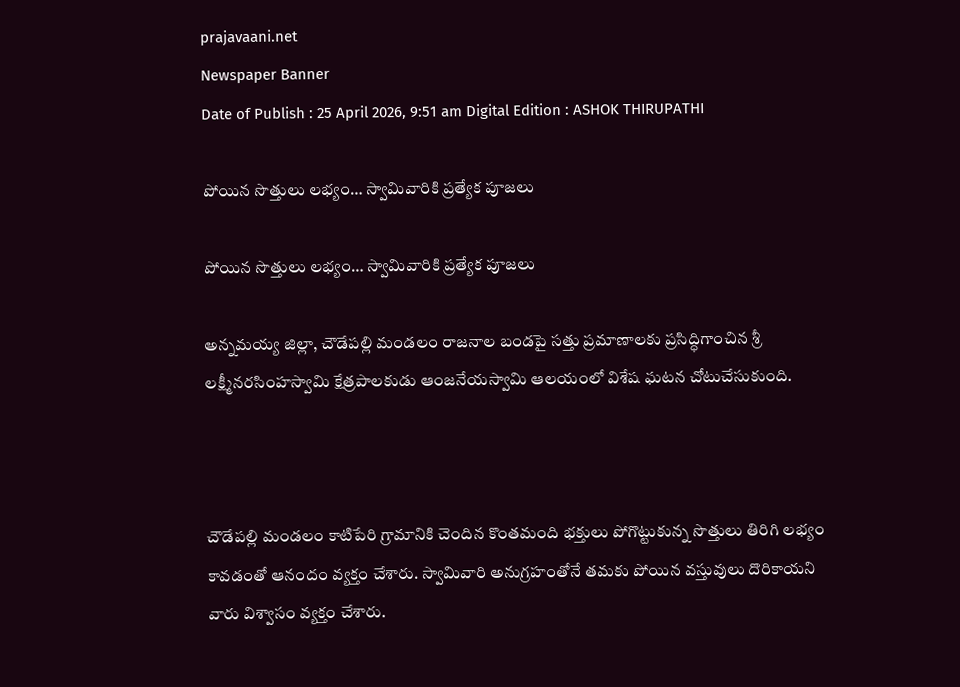prajavaani.net
Newspaper Banner
Date of Publish : 25 April 2026, 9:51 am Digital Edition : ASHOK THIRUPATHI

పోయిన సొత్తులు లభ్యం… స్వామివారికి ప్రత్యేక పూజలు

పోయిన సొత్తులు లభ్యం… స్వామివారికి ప్రత్యేక పూజలు

అన్నమయ్య జిల్లా, చౌడేపల్లి మండలం రాజనాల బండపై సత్తు ప్రమాణాలకు ప్రసిద్ధిగాంచిన శ్రీ లక్ష్మీనరసింహస్వామి క్షేత్రపాలకుడు ఆంజనేయస్వామి ఆలయంలో విశేష ఘటన చోటుచేసుకుంది.



చౌడేపల్లి మండలం కాటిపేరి గ్రామానికి చెందిన కొంతమంది భక్తులు పోగొట్టుకున్న సొత్తులు తిరిగి లభ్యం కావడంతో ఆనందం వ్యక్తం చేశారు. స్వామివారి అనుగ్రహంతోనే తమకు పోయిన వస్తువులు దొరికాయని వారు విశ్వాసం వ్యక్తం చేశారు.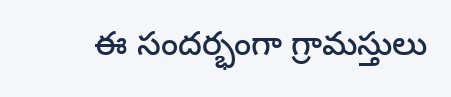ఈ సందర్భంగా గ్రామస్తులు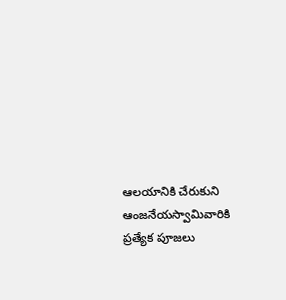ఆలయానికి చేరుకుని ఆంజనేయస్వామివారికి ప్రత్యేక పూజలు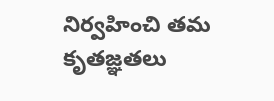నిర్వహించి తమ కృతజ్ఞతలు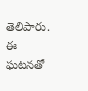తెలిపారు. ఈ ఘటనతో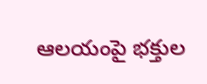ఆలయంపై భక్తుల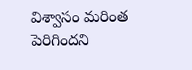విశ్వాసం మరింత పెరిగిందని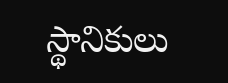స్థానికులు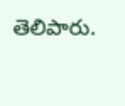తెలిపారు.